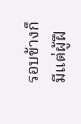รอบข้างก็มีแต่ผู้ฝึ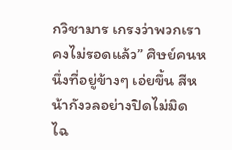กวิชามาร เกรงว่าพวกเราคงไม่รอดแล้ว” ศิษย์คนหนึ่งที่อยู่ข้างๆ เอ่ยขึ้น สีหน้ากังวลอย่างปิดไม่มิด
ไฉ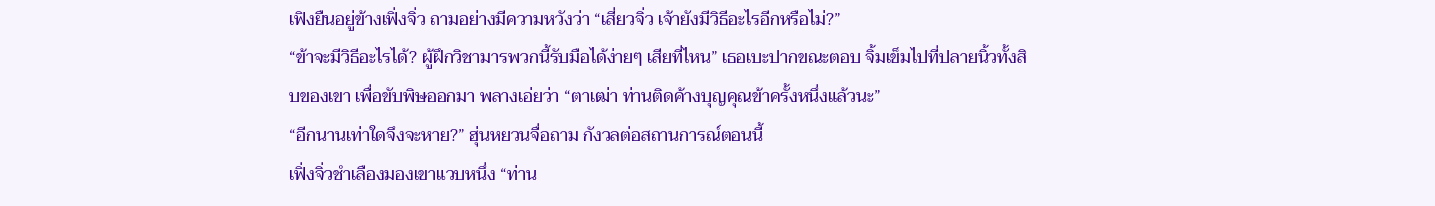เฟิงยืนอยู่ข้างเฟิ่งจิ่ว ถามอย่างมีความหวังว่า “เสี่ยวจิ่ว เจ้ายังมีวิธีอะไรอีกหรือไม่?”
“ข้าจะมีวิธีอะไรได้? ผู้ฝึกวิชามารพวกนี้รับมือได้ง่ายๆ เสียที่ไหน” เธอเบะปากขณะตอบ จิ้มเข็มไปที่ปลายนิ้วทั้งสิบของเขา เพื่อขับพิษออกมา พลางเอ่ยว่า “ตาเฒ่า ท่านติดค้างบุญคุณข้าครั้งหนึ่งแล้วนะ”
“อีกนานเท่าใดจึงจะหาย?” ฮุ่นหยวนจื่อถาม กังวลต่อสถานการณ์ตอนนี้
เฟิ่งจิ่วชำเลืองมองเขาแวบหนึ่ง “ท่าน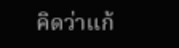คิดว่าแก้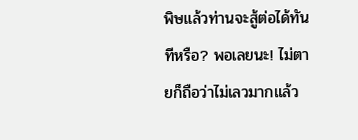พิษแล้วท่านจะสู้ต่อได้ทันทีหรือ? พอเลยนะ! ไม่ตายก็ถือว่าไม่เลวมากแล้ว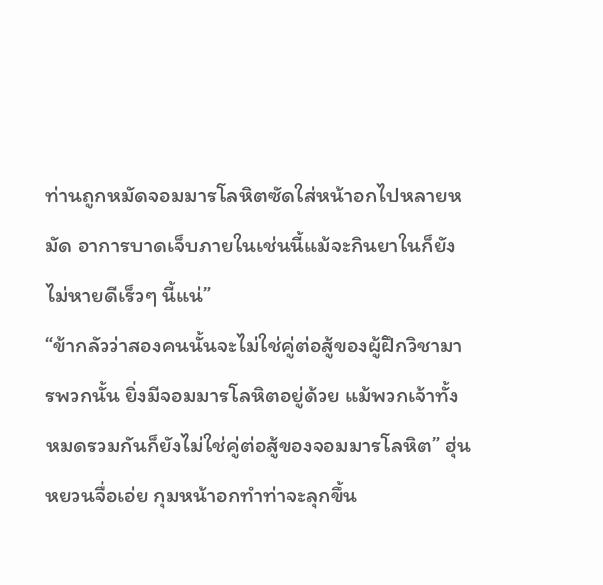ท่านถูกหมัดจอมมารโลหิตซัดใส่หน้าอกไปหลายหมัด อาการบาดเจ็บภายในเช่นนี้แม้จะกินยาในก็ยังไม่หายดีเร็วๆ นี้แน่”
“ข้ากลัวว่าสองคนนั้นจะไม่ใช่คู่ต่อสู้ของผู้ฝึกวิชามารพวกนั้น ยิ่งมีจอมมารโลหิตอยู่ด้วย แม้พวกเจ้าทั้งหมดรวมกันก็ยังไม่ใช่คู่ต่อสู้ของจอมมารโลหิต” ฮุ่นหยวนจื่อเอ่ย กุมหน้าอกทำท่าจะลุกขึ้น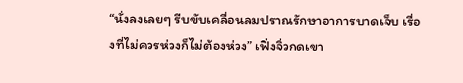“นั่งลงเลยๆ รีบขับเคลื่อนลมปราณรักษาอาการบาดเจ็บ เรื่องที่ไม่ควรห่วงก็ไม่ต้องห่วง” เฟิ่งจิ่วกดเขา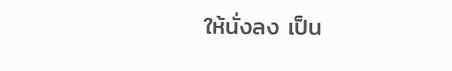ให้นั่งลง เป็น